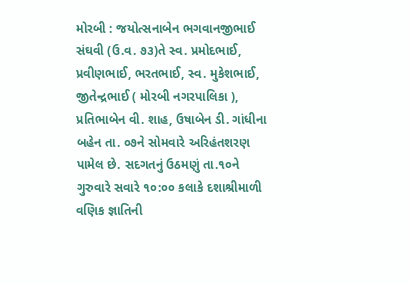મોરબી : જયોત્સનાબેન ભગવાનજીભાઈ સંઘવી (ઉ.વ. ૭૩)તે સ્વ. પ્રમોદભાઈ, પ્રવીણભાઈ, ભરતભાઈ, સ્વ. મુકેશભાઈ, જીતેન્દ્રભાઈ ( મોરબી નગરપાલિકા ), પ્રતિભાબેન વી. શાહ, ઉષાબેન ડી. ગાંધીના બહેન તા. ૦૭ને સોમવારે અરિહંતશરણ પામેલ છે. સદગતનું ઉઠમણું તા.૧૦ને ગુરુવારે સવારે ૧૦:૦૦ કલાકે દશાશ્રીમાળી વણિક જ્ઞાતિની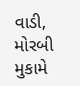વાડી, મોરબી મુકામે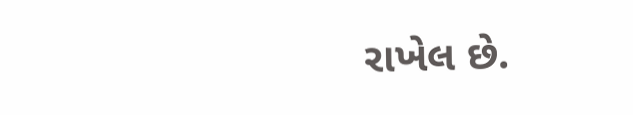રાખેલ છે.